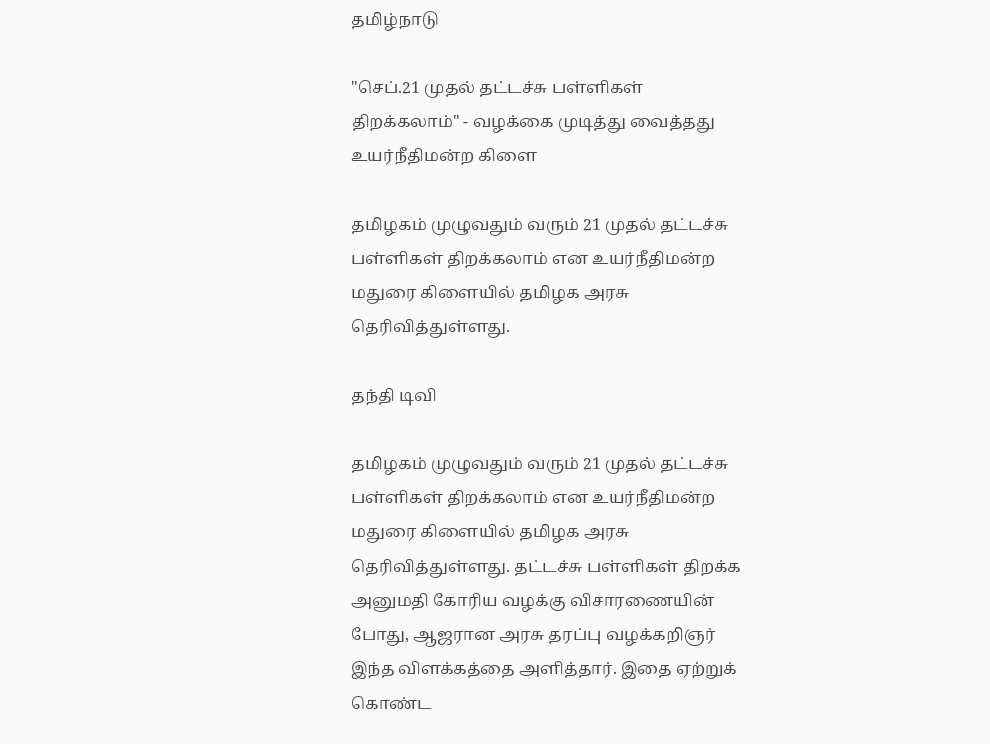தமிழ்நாடு

"செப்.21 முதல் தட்டச்சு பள்ளிகள் திறக்கலாம்" - வழக்கை முடித்து வைத்தது உயர்நீதிமன்ற கிளை

தமிழகம் முழுவதும் வரும் 21 முதல் தட்டச்சு பள்ளிகள் திறக்கலாம் என உயர்நீதிமன்ற மதுரை கிளையில் தமிழக அரசு தெரிவித்துள்ளது.

தந்தி டிவி

தமிழகம் முழுவதும் வரும் 21 முதல் தட்டச்சு பள்ளிகள் திறக்கலாம் என உயர்நீதிமன்ற மதுரை கிளையில் தமிழக அரசு தெரிவித்துள்ளது. தட்டச்சு பள்ளிகள் திறக்க அனுமதி கோரிய வழக்கு விசாரணையின் போது, ஆஜரான அரசு தரப்பு வழக்கறிஞர் இந்த விளக்கத்தை அளித்தார். இதை ஏற்றுக் கொண்ட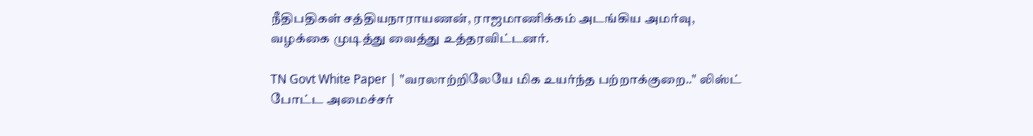நீதிபதிகள் சத்தியநாராயணன், ராஜமாணிக்கம் அடங்கிய அமர்வு, வழக்கை முடித்து வைத்து உத்தரவிட்டனர்.

TN Govt White Paper | "வரலாற்றிலேயே மிக உயர்ந்த பற்றாக்குறை.." லிஸ்ட் போட்ட அமைச்சர்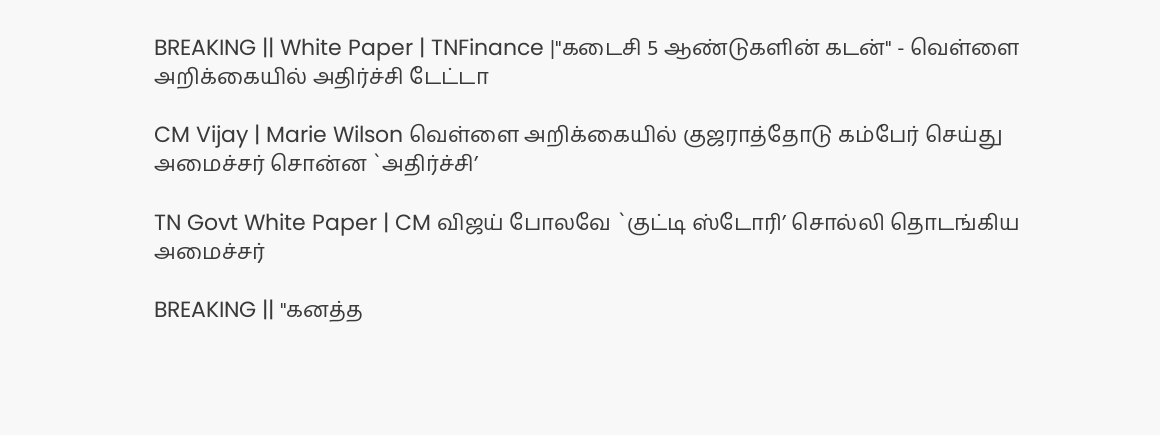BREAKING || White Paper | TNFinance |"கடைசி 5 ஆண்டுகளின் கடன்" - வெள்ளை அறிக்கையில் அதிர்ச்சி டேட்டா

CM Vijay | Marie Wilson வெள்ளை அறிக்கையில் குஜராத்தோடு கம்பேர் செய்து அமைச்சர் சொன்ன `அதிர்ச்சி’

TN Govt White Paper | CM விஜய் போலவே `குட்டி ஸ்டோரி’ சொல்லி தொடங்கிய அமைச்சர்

BREAKING || "கனத்த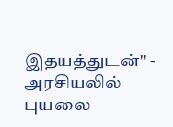இதயத்துடன்" - அரசியலில் புயலை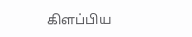கிளப்பிய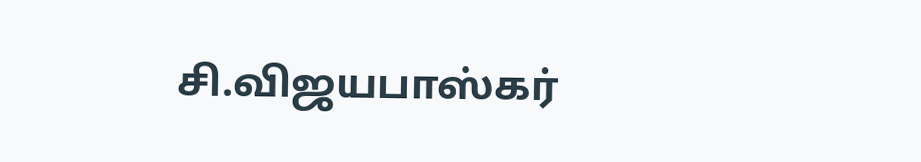சி.விஜயபாஸ்கர்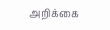அறிக்கை